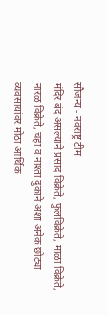सौजन्य - नवराष्ट्र टीम
मंदिर बंद असल्याने प्रसाद विक्रेते, फुलविक्रेते, माळा विक्रेते, नारळ विक्रेते, चहा व नाश्ता दुकाने अशा अनेक छोट्या व्यवसायांवर मोठा आर्थिक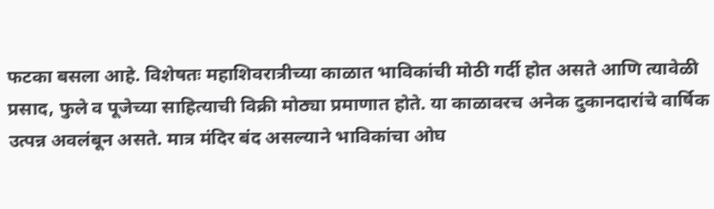फटका बसला आहे. विशेषतः महाशिवरात्रीच्या काळात भाविकांची मोठी गर्दी होत असते आणि त्यावेळी प्रसाद, फुले व पूजेच्या साहित्याची विक्री मोठ्या प्रमाणात होते. या काळावरच अनेक दुकानदारांचे वार्षिक उत्पन्न अवलंबून असते. मात्र मंदिर बंद असल्याने भाविकांचा ओघ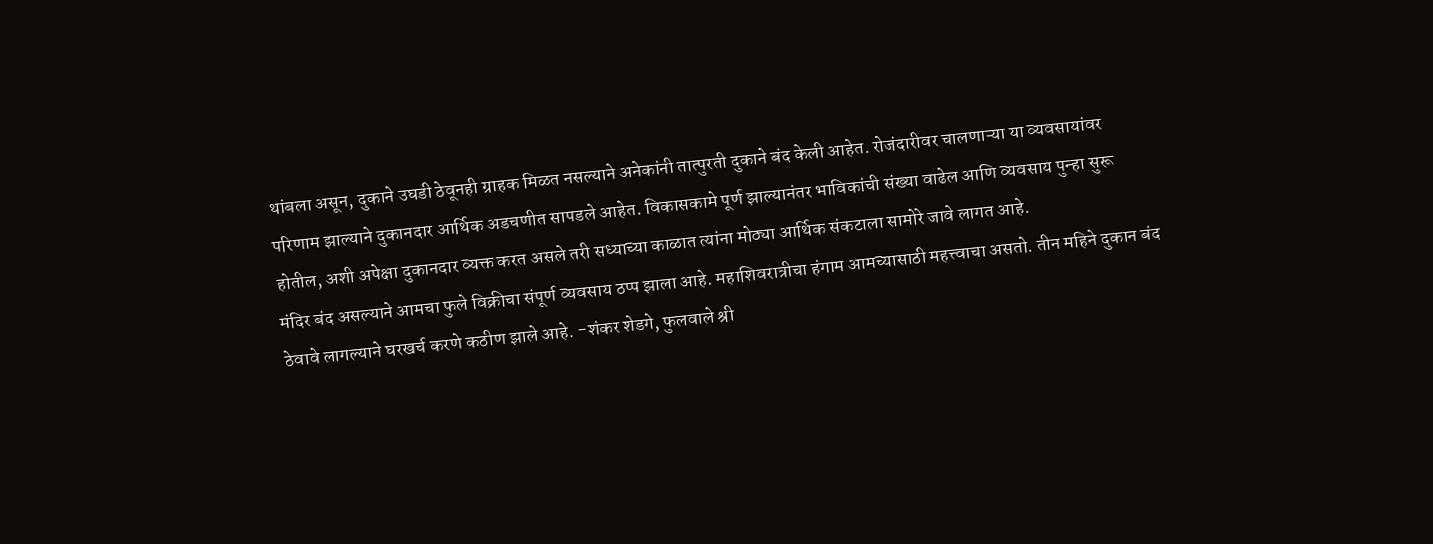थांबला असून, दुकाने उघडी ठेवूनही ग्राहक मिळत नसल्याने अनेकांनी तात्पुरती दुकाने बंद केली आहेत. रोजंदारीवर चालणाऱ्या या व्यवसायांवर परिणाम झाल्याने दुकानदार आर्थिक अडचणीत सापडले आहेत. विकासकामे पूर्ण झाल्यानंतर भाविकांची संख्या वाढेल आणि व्यवसाय पुन्हा सुरू होतील, अशी अपेक्षा दुकानदार व्यक्त करत असले तरी सध्याच्या काळात त्यांना मोठ्या आर्थिक संकटाला सामोरे जावे लागत आहे.
मंदिर बंद असल्याने आमचा फुले विक्रीचा संपूर्ण व्यवसाय ठप्प झाला आहे. महाशिवरात्रीचा हंगाम आमच्यासाठी महत्त्वाचा असतो. तीन महिने दुकान बंद ठेवावे लागल्याने घरखर्च करणे कठीण झाले आहे. -शंकर शेडगे, फुलवाले श्री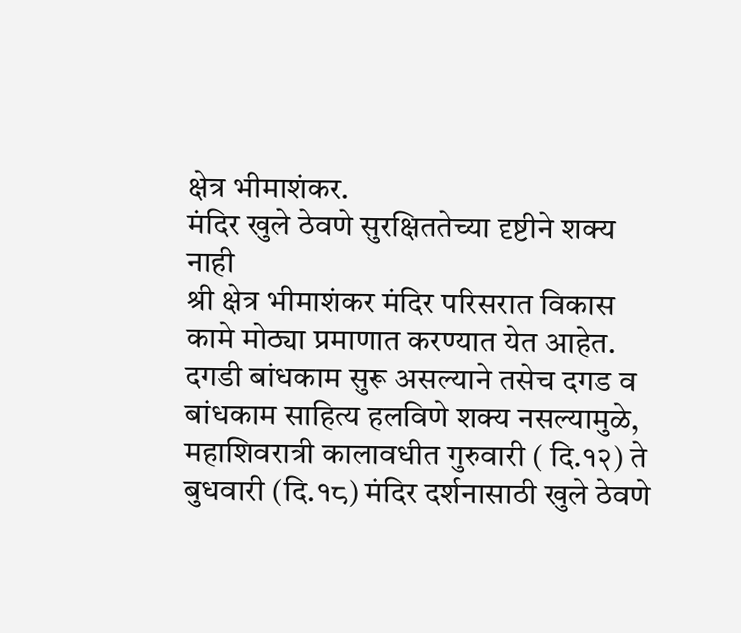क्षेत्र भीमाशंकर.
मंदिर खुले ठेवणे सुरक्षिततेच्या दृष्टीने शक्य नाही
श्री क्षेत्र भीमाशंकर मंदिर परिसरात विकास कामे मोठ्या प्रमाणात करण्यात येत आहेत. दगडी बांधकाम सुरू असल्याने तसेच दगड व बांधकाम साहित्य हलविणे शक्य नसल्यामुळे, महाशिवरात्री कालावधीत गुरुवारी ( दि.१२) ते बुधवारी (दि.१८) मंदिर दर्शनासाठी खुले ठेवणे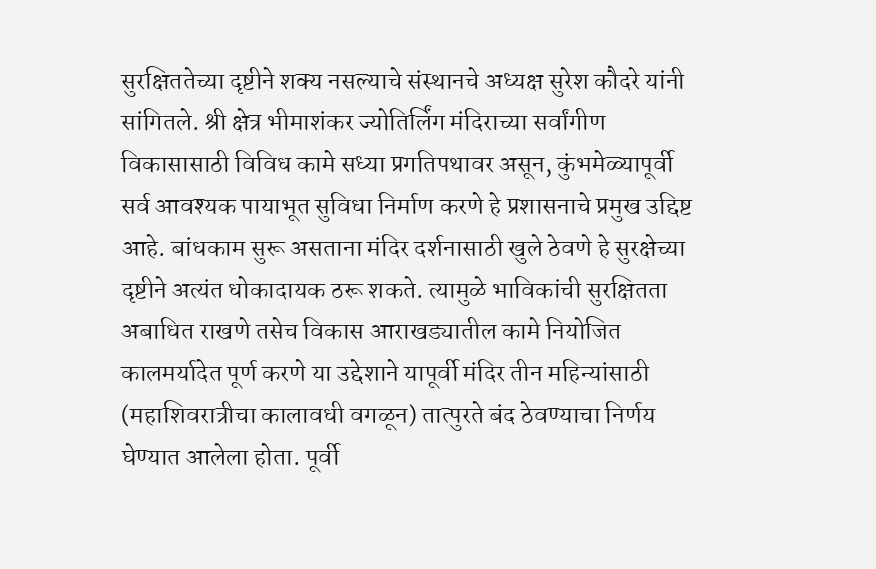सुरक्षिततेच्या दृष्टीने शक्य नसल्याचे संस्थानचे अध्यक्ष सुरेश कौदरे यांनी सांगितले. श्री क्षेत्र भीमाशंकर ज्योतिर्लिंग मंदिराच्या सर्वांगीण विकासासाठी विविध कामे सध्या प्रगतिपथावर असून, कुंभमेळ्यापूर्वी सर्व आवश्यक पायाभूत सुविधा निर्माण करणे हे प्रशासनाचे प्रमुख उद्दिष्ट आहे. बांधकाम सुरू असताना मंदिर दर्शनासाठी खुले ठेवणे हे सुरक्षेच्या दृष्टीने अत्यंत धोकादायक ठरू शकते. त्यामुळे भाविकांची सुरक्षितता अबाधित राखणे तसेच विकास आराखड्यातील कामे नियोजित कालमर्यादेत पूर्ण करणे या उद्देशाने यापूर्वी मंदिर तीन महिन्यांसाठी (महाशिवरात्रीचा कालावधी वगळून) तात्पुरते बंद ठेवण्याचा निर्णय घेण्यात आलेला होता. पूर्वी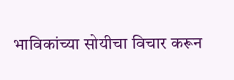भाविकांच्या सोयीचा विचार करून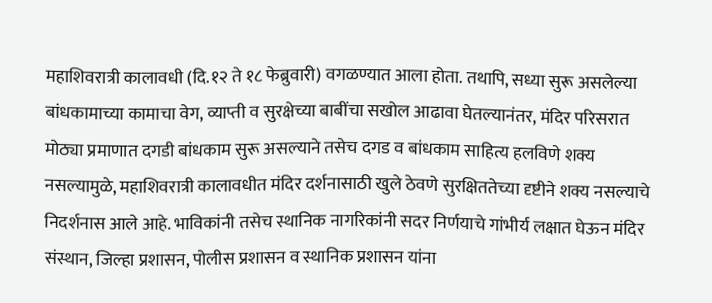महाशिवरात्री कालावधी (दि.१२ ते १८ फेब्रुवारी) वगळण्यात आला होता. तथापि, सध्या सुरू असलेल्या बांधकामाच्या कामाचा वेग, व्याप्ती व सुरक्षेच्या बाबींचा सखोल आढावा घेतल्यानंतर, मंदिर परिसरात मोठ्या प्रमाणात दगडी बांधकाम सुरू असल्याने तसेच दगड व बांधकाम साहित्य हलविणे शक्य नसल्यामुळे, महाशिवरात्री कालावधीत मंदिर दर्शनासाठी खुले ठेवणे सुरक्षिततेच्या दृष्टीने शक्य नसल्याचे निदर्शनास आले आहे. भाविकांनी तसेच स्थानिक नागरिकांनी सदर निर्णयाचे गांभीर्य लक्षात घेऊन मंदिर संस्थान, जिल्हा प्रशासन, पोलीस प्रशासन व स्थानिक प्रशासन यांना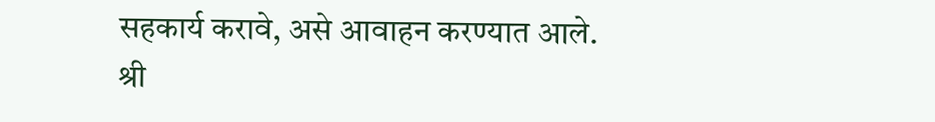सहकार्य करावे, असे आवाहन करण्यात आले.
श्री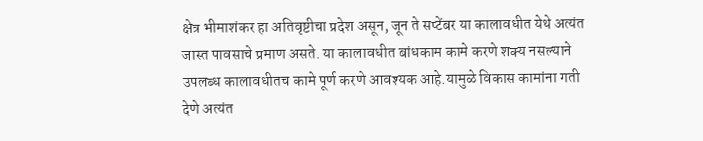क्षेत्र भीमाशंकर हा अतिवृष्टीचा प्रदेश असून, जून ते सप्टेंबर या कालावधीत येथे अत्यंत जास्त पावसाचे प्रमाण असते. या कालावधीत बांधकाम कामे करणे शक्य नसल्याने उपलब्ध कालावधीतच कामे पूर्ण करणे आवश्यक आहे.यामुळे विकास कामांना गती देणे अत्यंत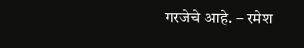गरजेचे आहे. – रमेश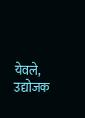येवले, उद्योजक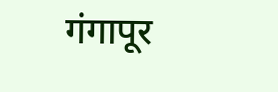गंगापूर